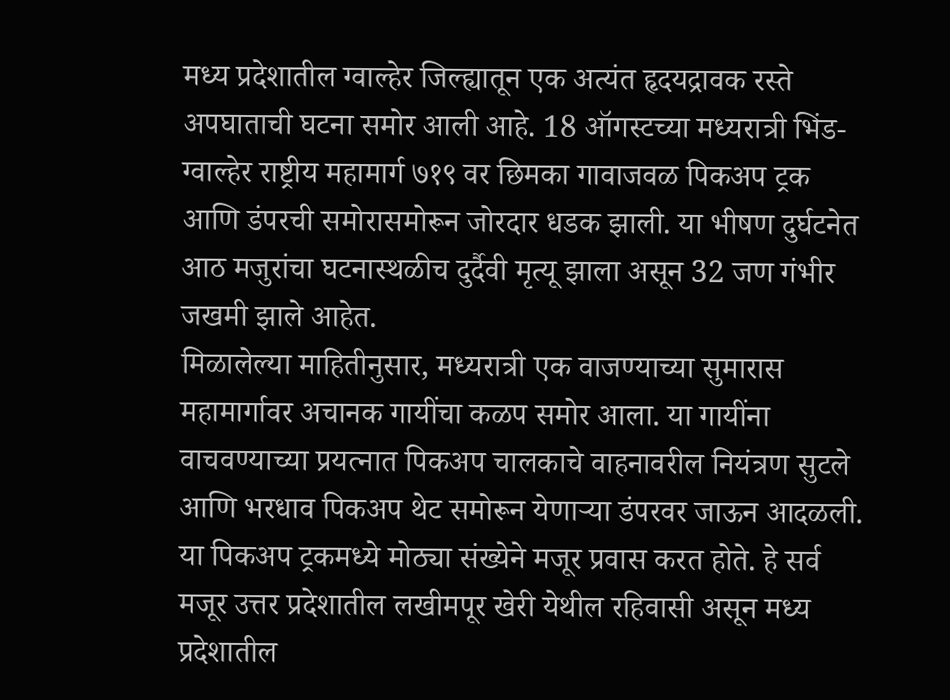मध्य प्रदेशातील ग्वाल्हेर जिल्ह्यातून एक अत्यंत हृदयद्रावक रस्ते अपघाताची घटना समोर आली आहे. 18 ऑगस्टच्या मध्यरात्री भिंड-ग्वाल्हेर राष्ट्रीय महामार्ग ७१९ वर छिमका गावाजवळ पिकअप ट्रक आणि डंपरची समोरासमोरून जोरदार धडक झाली. या भीषण दुर्घटनेत आठ मजुरांचा घटनास्थळीच दुर्दैवी मृत्यू झाला असून 32 जण गंभीर जखमी झाले आहेत.
मिळालेल्या माहितीनुसार, मध्यरात्री एक वाजण्याच्या सुमारास महामार्गावर अचानक गायींचा कळप समोर आला. या गायींना वाचवण्याच्या प्रयत्नात पिकअप चालकाचे वाहनावरील नियंत्रण सुटले आणि भरधाव पिकअप थेट समोरून येणाऱ्या डंपरवर जाऊन आदळली. या पिकअप ट्रकमध्ये मोठ्या संख्येने मजूर प्रवास करत होते. हे सर्व मजूर उत्तर प्रदेशातील लखीमपूर खेरी येथील रहिवासी असून मध्य प्रदेशातील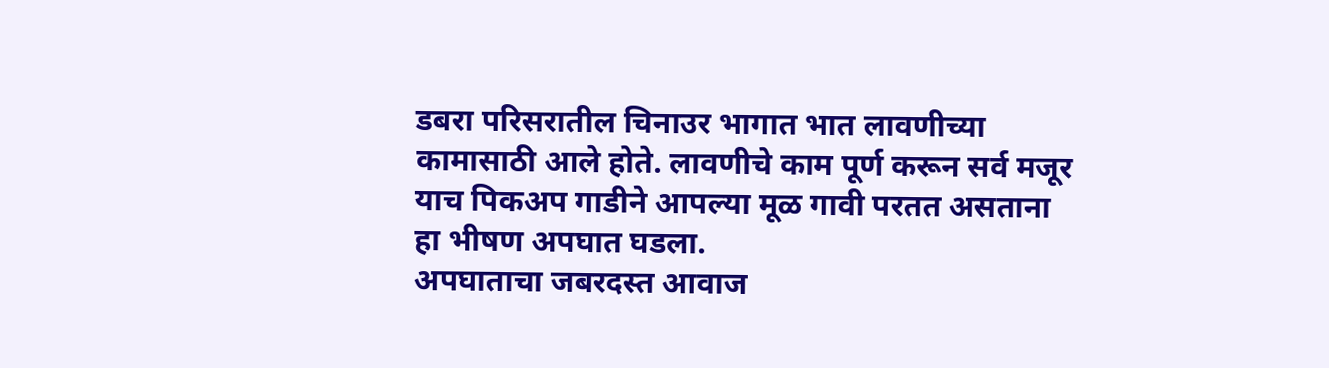डबरा परिसरातील चिनाउर भागात भात लावणीच्या कामासाठी आले होते. लावणीचे काम पूर्ण करून सर्व मजूर याच पिकअप गाडीने आपल्या मूळ गावी परतत असताना हा भीषण अपघात घडला.
अपघाताचा जबरदस्त आवाज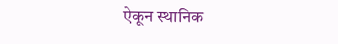ऐकून स्थानिक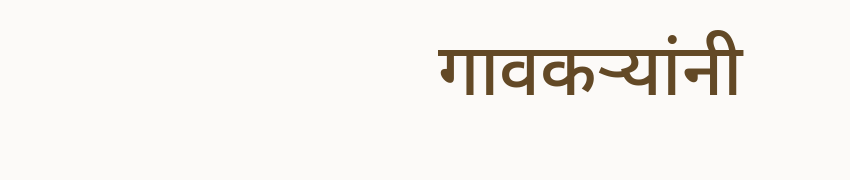गावकऱ्यांनी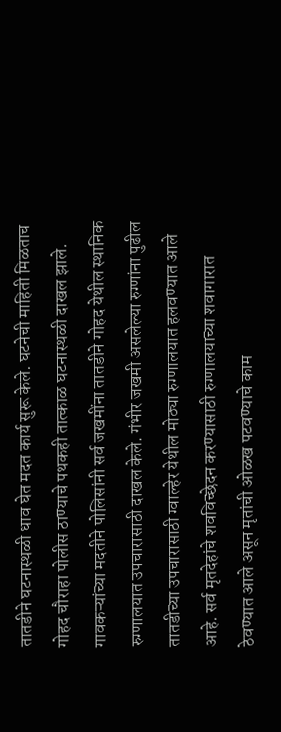तातडीने घटनास्थळी धाव घेत मदत कार्य सुरू केले. घटनेची माहिती मिळताच गोहद चौराहा पोलीस ठाण्याचे पथकही तात्काळ घटनास्थळी दाखल झाले. गावकऱ्यांच्या मदतीने पोलिसांनी सर्व जखमींना तातडीने गोहद येथील स्थानिक रुग्णालयात उपचारासाठी दाखल केले. गंभीर जखमी असलेल्या रुग्णांना पुढील तातडीच्या उपचारासाठी ग्वाल्हेर येथील मोठ्या रुग्णालयात हलवण्यात आले आहे. सर्व मृतदेहांचे शवविच्छेदन करण्यासाठी रुग्णालयाच्या शवागारात ठेवण्यात आले असून मृतांची ओळख पटवण्याचे काम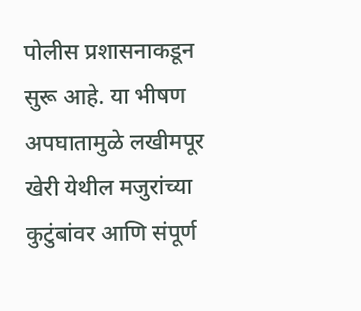पोलीस प्रशासनाकडून सुरू आहे. या भीषण अपघातामुळे लखीमपूर खेरी येथील मजुरांच्या कुटुंबांवर आणि संपूर्ण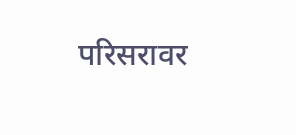परिसरावर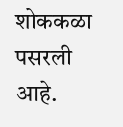शोककळा पसरली आहे.